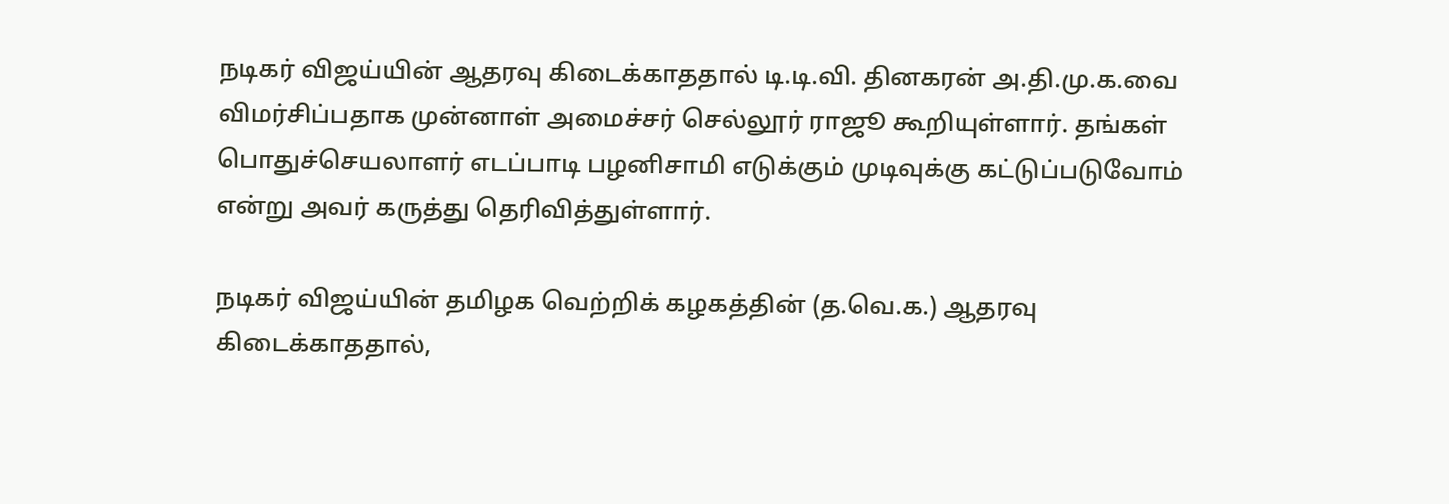நடிகர் விஜய்யின் ஆதரவு கிடைக்காததால் டி.டி.வி. தினகரன் அ.தி.மு.க.வை விமர்சிப்பதாக முன்னாள் அமைச்சர் செல்லூர் ராஜூ கூறியுள்ளார். தங்கள் பொதுச்செயலாளர் எடப்பாடி பழனிசாமி எடுக்கும் முடிவுக்கு கட்டுப்படுவோம் என்று அவர் கருத்து தெரிவித்துள்ளார்.

நடிகர் விஜய்யின் தமிழக வெற்றிக் கழகத்தின் (த.வெ.க.) ஆதரவு கிடைக்காததால்,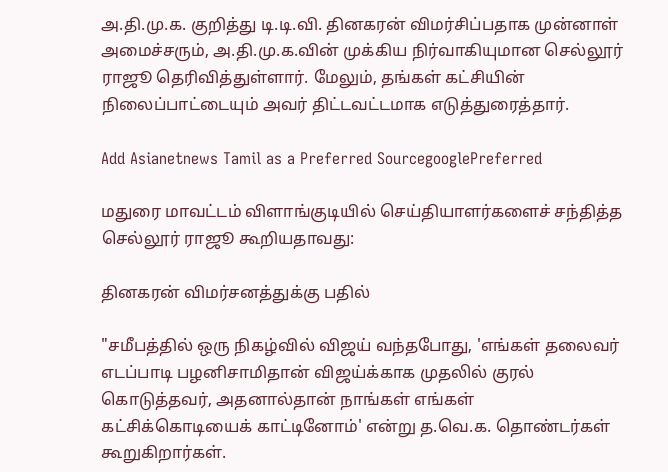அ.தி.மு.க. குறித்து டி.டி.வி. தினகரன் விமர்சிப்பதாக முன்னாள் அமைச்சரும், அ.தி.மு.க.வின் முக்கிய நிர்வாகியுமான செல்லூர் ராஜூ தெரிவித்துள்ளார். மேலும், தங்கள் கட்சியின் நிலைப்பாட்டையும் அவர் திட்டவட்டமாக எடுத்துரைத்தார்.

Add Asianetnews Tamil as a Preferred SourcegooglePreferred

மதுரை மாவட்டம் விளாங்குடியில் செய்தியாளர்களைச் சந்தித்த செல்லூர் ராஜூ கூறியதாவது:

தினகரன் விமர்சனத்துக்கு பதில்

"சமீபத்தில் ஒரு நிகழ்வில் விஜய் வந்தபோது, 'எங்கள் தலைவர் எடப்பாடி பழனிசாமிதான் விஜய்க்காக முதலில் குரல் கொடுத்தவர், அதனால்தான் நாங்கள் எங்கள் கட்சிக்கொடியைக் காட்டினோம்' என்று த.வெ.க. தொண்டர்கள் கூறுகிறார்கள்.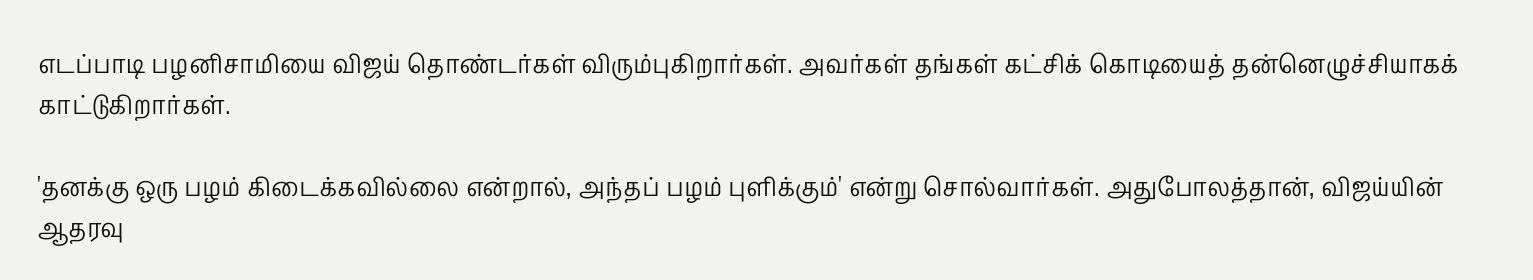எடப்பாடி பழனிசாமியை விஜய் தொண்டர்கள் விரும்புகிறார்கள். அவர்கள் தங்கள் கட்சிக் கொடியைத் தன்னெழுச்சியாகக் காட்டுகிறார்கள்.

'தனக்கு ஒரு பழம் கிடைக்கவில்லை என்றால், அந்தப் பழம் புளிக்கும்' என்று சொல்வார்கள். அதுபோலத்தான், விஜய்யின் ஆதரவு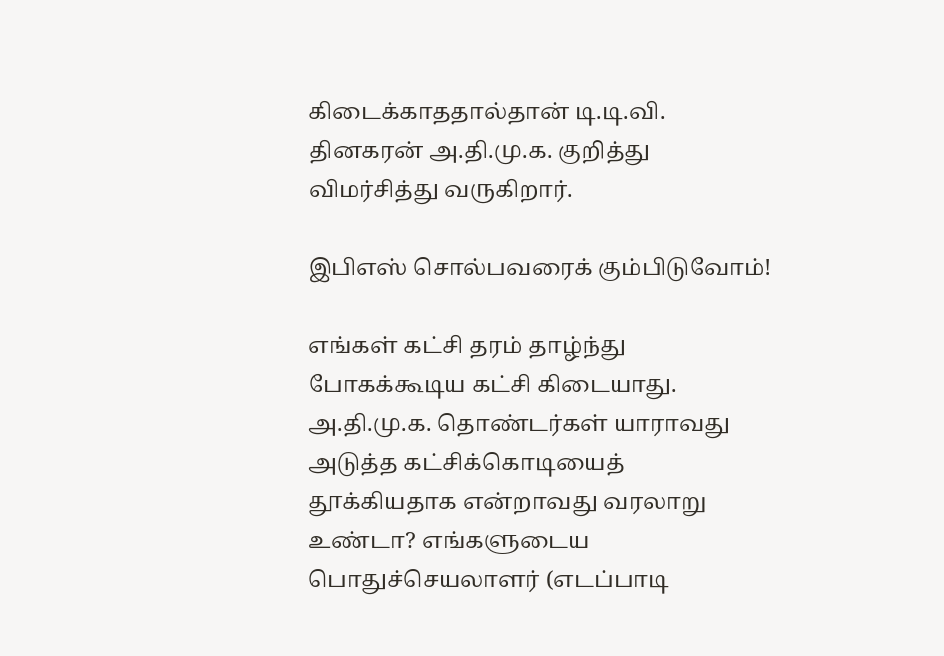கிடைக்காததால்தான் டி.டி.வி. தினகரன் அ.தி.மு.க. குறித்து விமர்சித்து வருகிறார்.

இபிஎஸ் சொல்பவரைக் கும்பிடுவோம்!

எங்கள் கட்சி தரம் தாழ்ந்து போகக்கூடிய கட்சி கிடையாது. அ.தி.மு.க. தொண்டர்கள் யாராவது அடுத்த கட்சிக்கொடியைத் தூக்கியதாக என்றாவது வரலாறு உண்டா? எங்களுடைய பொதுச்செயலாளர் (எடப்பாடி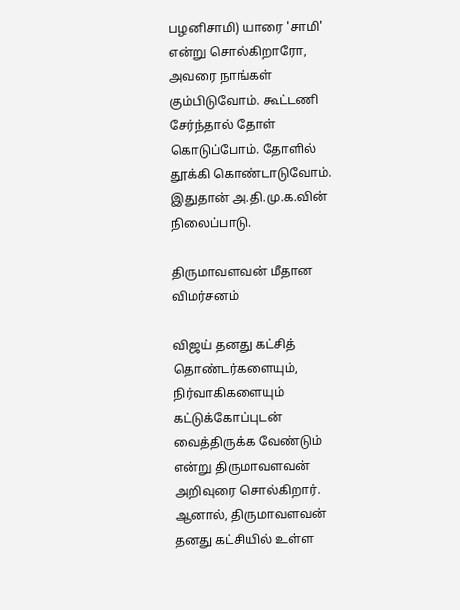பழனிசாமி) யாரை 'சாமி' என்று சொல்கிறாரோ, அவரை நாங்கள் கும்பிடுவோம். கூட்டணி சேர்ந்தால் தோள் கொடுப்போம். தோளில் தூக்கி கொண்டாடுவோம். இதுதான் அ.தி.மு.க.வின் நிலைப்பாடு.

திருமாவளவன் மீதான விமர்சனம்

விஜய் தனது கட்சித் தொண்டர்களையும், நிர்வாகிகளையும் கட்டுக்கோப்புடன் வைத்திருக்க வேண்டும் என்று திருமாவளவன் அறிவுரை சொல்கிறார். ஆனால், திருமாவளவன் தனது கட்சியில் உள்ள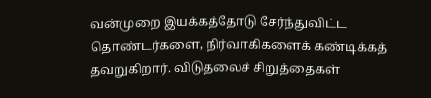வன்முறை இயக்கத்தோடு சேர்ந்துவிட்ட தொண்டர்களை, நிர்வாகிகளைக் கண்டிக்கத் தவறுகிறார். விடுதலைச் சிறுத்தைகள்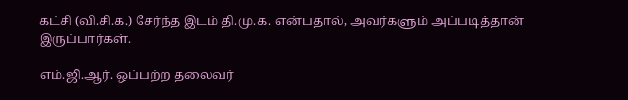கட்சி (வி.சி.க.) சேர்ந்த இடம் தி.மு.க. என்பதால், அவர்களும் அப்படித்தான் இருப்பார்கள்.

எம்.ஜி.ஆர். ஒப்பற்ற தலைவர்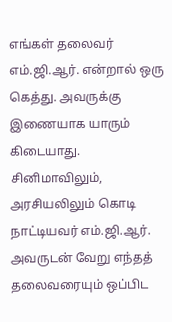எங்கள் தலைவர் எம்.ஜி.ஆர். என்றால் ஒரு கெத்து. அவருக்கு இணையாக யாரும் கிடையாது. சினிமாவிலும், அரசியலிலும் கொடி நாட்டியவர் எம்.ஜி.ஆர். அவருடன் வேறு எந்தத் தலைவரையும் ஒப்பிட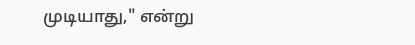முடியாது," என்று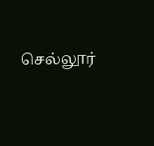செல்லூர்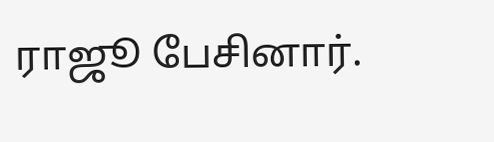ராஜூ பேசினார்.